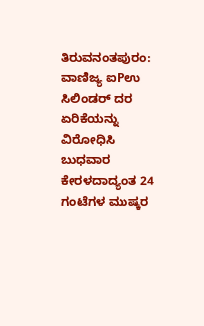ತಿರುವನಂತಪುರಂ: ವಾಣಿಜ್ಯ ಐPಉ ಸಿಲಿಂಡರ್ ದರ ಏರಿಕೆಯನ್ನು ವಿರೋಧಿಸಿ ಬುಧವಾರ ಕೇರಳದಾದ್ಯಂತ 24 ಗಂಟೆಗಳ ಮುಷ್ಕರ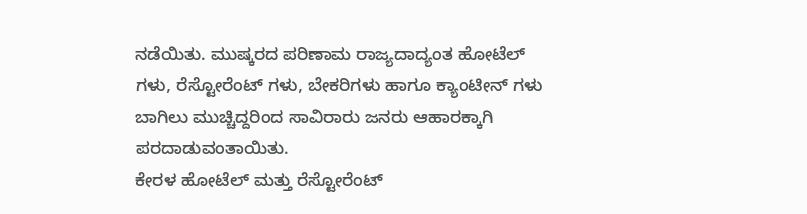ನಡೆಯಿತು. ಮುಷ್ಕರದ ಪರಿಣಾಮ ರಾಜ್ಯದಾದ್ಯಂತ ಹೋಟೆಲ್ ಗಳು, ರೆಸ್ಟೋರೆಂಟ್ ಗಳು, ಬೇಕರಿಗಳು ಹಾಗೂ ಕ್ಯಾಂಟೀನ್ ಗಳು ಬಾಗಿಲು ಮುಚ್ಚಿದ್ದರಿಂದ ಸಾವಿರಾರು ಜನರು ಆಹಾರಕ್ಕಾಗಿ ಪರದಾಡುವಂತಾಯಿತು.
ಕೇರಳ ಹೋಟೆಲ್ ಮತ್ತು ರೆಸ್ಟೋರೆಂಟ್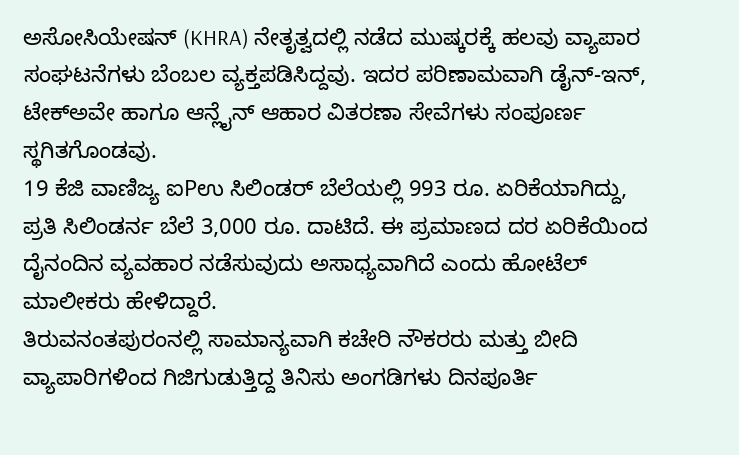ಅಸೋಸಿಯೇಷನ್ (KHRA) ನೇತೃತ್ವದಲ್ಲಿ ನಡೆದ ಮುಷ್ಕರಕ್ಕೆ ಹಲವು ವ್ಯಾಪಾರ ಸಂಘಟನೆಗಳು ಬೆಂಬಲ ವ್ಯಕ್ತಪಡಿಸಿದ್ದವು. ಇದರ ಪರಿಣಾಮವಾಗಿ ಡೈನ್-ಇನ್, ಟೇಕ್ಅವೇ ಹಾಗೂ ಆನ್ಲೈನ್ ಆಹಾರ ವಿತರಣಾ ಸೇವೆಗಳು ಸಂಪೂರ್ಣ ಸ್ಥಗಿತಗೊಂಡವು.
19 ಕೆಜಿ ವಾಣಿಜ್ಯ ಐPಉ ಸಿಲಿಂಡರ್ ಬೆಲೆಯಲ್ಲಿ 993 ರೂ. ಏರಿಕೆಯಾಗಿದ್ದು, ಪ್ರತಿ ಸಿಲಿಂಡರ್ನ ಬೆಲೆ 3,000 ರೂ. ದಾಟಿದೆ. ಈ ಪ್ರಮಾಣದ ದರ ಏರಿಕೆಯಿಂದ ದೈನಂದಿನ ವ್ಯವಹಾರ ನಡೆಸುವುದು ಅಸಾಧ್ಯವಾಗಿದೆ ಎಂದು ಹೋಟೆಲ್ ಮಾಲೀಕರು ಹೇಳಿದ್ದಾರೆ.
ತಿರುವನಂತಪುರಂನಲ್ಲಿ ಸಾಮಾನ್ಯವಾಗಿ ಕಚೇರಿ ನೌಕರರು ಮತ್ತು ಬೀದಿ ವ್ಯಾಪಾರಿಗಳಿಂದ ಗಿಜಿಗುಡುತ್ತಿದ್ದ ತಿನಿಸು ಅಂಗಡಿಗಳು ದಿನಪೂರ್ತಿ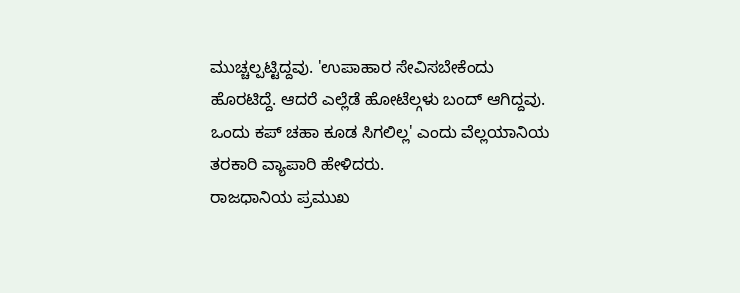ಮುಚ್ಚಲ್ಪಟ್ಟಿದ್ದವು. 'ಉಪಾಹಾರ ಸೇವಿಸಬೇಕೆಂದು ಹೊರಟಿದ್ದೆ. ಆದರೆ ಎಲ್ಲೆಡೆ ಹೋಟೆಲ್ಗಳು ಬಂದ್ ಆಗಿದ್ದವು. ಒಂದು ಕಪ್ ಚಹಾ ಕೂಡ ಸಿಗಲಿಲ್ಲ' ಎಂದು ವೆಲ್ಲಯಾನಿಯ ತರಕಾರಿ ವ್ಯಾಪಾರಿ ಹೇಳಿದರು.
ರಾಜಧಾನಿಯ ಪ್ರಮುಖ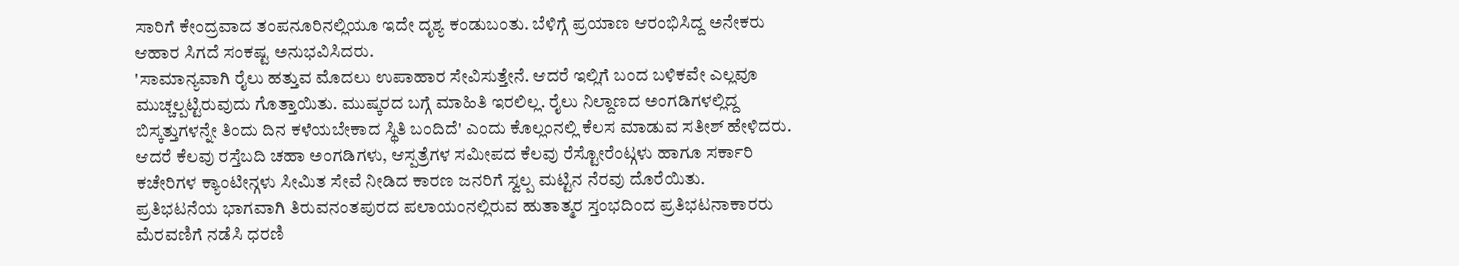ಸಾರಿಗೆ ಕೇಂದ್ರವಾದ ತಂಪನೂರಿನಲ್ಲಿಯೂ ಇದೇ ದೃಶ್ಯ ಕಂಡುಬಂತು. ಬೆಳಿಗ್ಗೆ ಪ್ರಯಾಣ ಆರಂಭಿಸಿದ್ದ ಅನೇಕರು ಆಹಾರ ಸಿಗದೆ ಸಂಕಷ್ಟ ಅನುಭವಿಸಿದರು.
'ಸಾಮಾನ್ಯವಾಗಿ ರೈಲು ಹತ್ತುವ ಮೊದಲು ಉಪಾಹಾರ ಸೇವಿಸುತ್ತೇನೆ. ಆದರೆ ಇಲ್ಲಿಗೆ ಬಂದ ಬಳಿಕವೇ ಎಲ್ಲವೂ ಮುಚ್ಚಲ್ಪಟ್ಟಿರುವುದು ಗೊತ್ತಾಯಿತು. ಮುಷ್ಕರದ ಬಗ್ಗೆ ಮಾಹಿತಿ ಇರಲಿಲ್ಲ. ರೈಲು ನಿಲ್ದಾಣದ ಅಂಗಡಿಗಳಲ್ಲಿದ್ದ ಬಿಸ್ಕತ್ತುಗಳನ್ನೇ ತಿಂದು ದಿನ ಕಳೆಯಬೇಕಾದ ಸ್ಥಿತಿ ಬಂದಿದೆ' ಎಂದು ಕೊಲ್ಲಂನಲ್ಲಿ ಕೆಲಸ ಮಾಡುವ ಸತೀಶ್ ಹೇಳಿದರು.
ಆದರೆ ಕೆಲವು ರಸ್ತೆಬದಿ ಚಹಾ ಅಂಗಡಿಗಳು, ಆಸ್ಪತ್ರೆಗಳ ಸಮೀಪದ ಕೆಲವು ರೆಸ್ಟೋರೆಂಟ್ಗಳು ಹಾಗೂ ಸರ್ಕಾರಿ ಕಚೇರಿಗಳ ಕ್ಯಾಂಟೀನ್ಗಳು ಸೀಮಿತ ಸೇವೆ ನೀಡಿದ ಕಾರಣ ಜನರಿಗೆ ಸ್ವಲ್ಪ ಮಟ್ಟಿನ ನೆರವು ದೊರೆಯಿತು.
ಪ್ರತಿಭಟನೆಯ ಭಾಗವಾಗಿ ತಿರುವನಂತಪುರದ ಪಲಾಯಂನಲ್ಲಿರುವ ಹುತಾತ್ಮರ ಸ್ತಂಭದಿಂದ ಪ್ರತಿಭಟನಾಕಾರರು ಮೆರವಣಿಗೆ ನಡೆಸಿ ಧರಣಿ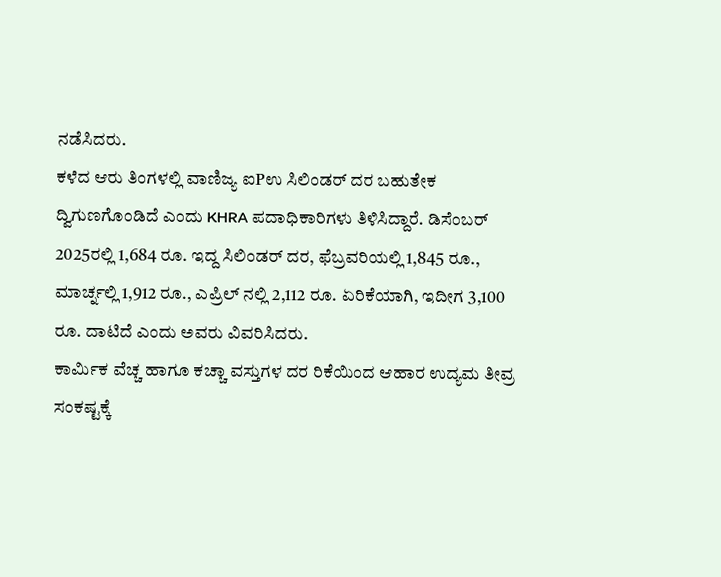ನಡೆಸಿದರು.
ಕಳೆದ ಆರು ತಿಂಗಳಲ್ಲಿ ವಾಣಿಜ್ಯ ಐPಉ ಸಿಲಿಂಡರ್ ದರ ಬಹುತೇಕ ದ್ವಿಗುಣಗೊಂಡಿದೆ ಎಂದು KHRA ಪದಾಧಿಕಾರಿಗಳು ತಿಳಿಸಿದ್ದಾರೆ. ಡಿಸೆಂಬರ್ 2025ರಲ್ಲಿ 1,684 ರೂ. ಇದ್ದ ಸಿಲಿಂಡರ್ ದರ, ಫೆಬ್ರವರಿಯಲ್ಲಿ 1,845 ರೂ., ಮಾರ್ಚ್ನಲ್ಲಿ 1,912 ರೂ., ಎಪ್ರಿಲ್ ನಲ್ಲಿ 2,112 ರೂ. ಏರಿಕೆಯಾಗಿ, ಇದೀಗ 3,100 ರೂ. ದಾಟಿದೆ ಎಂದು ಅವರು ವಿವರಿಸಿದರು.
ಕಾರ್ಮಿಕ ವೆಚ್ಚ ಹಾಗೂ ಕಚ್ಚಾ ವಸ್ತುಗಳ ದರ ರಿಕೆಯಿಂದ ಆಹಾರ ಉದ್ಯಮ ತೀವ್ರ ಸಂಕಷ್ಟಕ್ಕೆ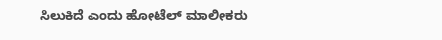ಸಿಲುಕಿದೆ ಎಂದು ಹೋಟೆಲ್ ಮಾಲೀಕರು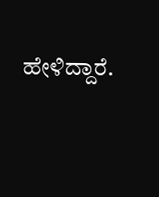ಹೇಳಿದ್ದಾರೆ.